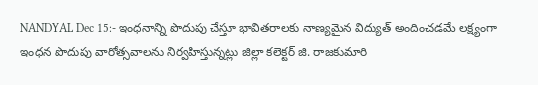NANDYAL Dec 15:- ఇంధనాన్ని పొదుపు చేస్తూ భావితరాలకు నాణ్యమైన విద్యుత్ అందించడమే లక్ష్యంగా ఇంధన పొదుపు వారోత్సవాలను నిర్వహిస్తున్నట్లు జిల్లా కలెక్టర్ జి. రాజకుమారి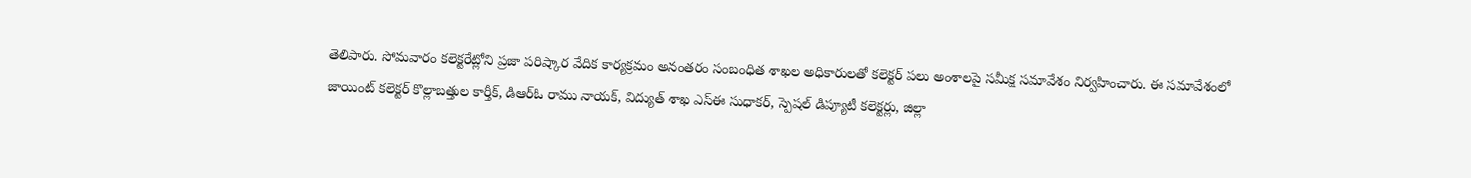తెలిపారు. సోమవారం కలెక్టరేట్లోని ప్రజా పరిష్కార వేదిక కార్యక్రమం అనంతరం సంబంధిత శాఖల అధికారులతో కలెక్టర్ పలు అంశాలపై సమీక్ష సమావేశం నిర్వహించారు. ఈ సమావేశంలో జాయింట్ కలెక్టర్ కొల్లాబత్తుల కార్తీక్, డిఆర్ఓ రాము నాయక్, విద్యుత్ శాఖ ఎస్ఈ సుధాకర్, స్పెషల్ డిప్యూటీ కలెక్టర్లు, జిల్లా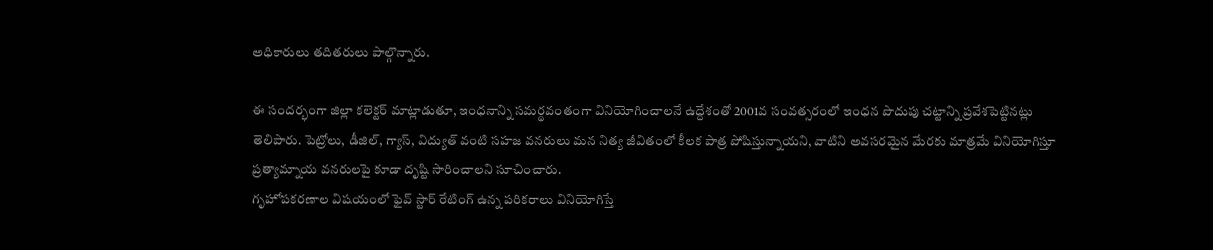అధికారులు తదితరులు పాల్గొన్నారు.

ఈ సందర్భంగా జిల్లా కలెక్టర్ మాట్లాడుతూ, ఇంధనాన్ని సమర్థవంతంగా వినియోగించాలనే ఉద్దేశంతో 2001వ సంవత్సరంలో ఇంధన పొదుపు చట్టాన్ని ప్రవేశపెట్టినట్లు తెలిపారు. పెట్రోలు, డీజిల్, గ్యాస్, విద్యుత్ వంటి సహజ వనరులు మన నిత్య జీవితంలో కీలక పాత్ర పోషిస్తున్నాయని, వాటిని అవసరమైన మేరకు మాత్రమే వినియోగిస్తూ ప్రత్యామ్నాయ వనరులపై కూడా దృష్టి సారించాలని సూచించారు.
గృహోపకరణాల విషయంలో ఫైవ్ స్టార్ రేటింగ్ ఉన్న పరికరాలు వినియోగిస్తే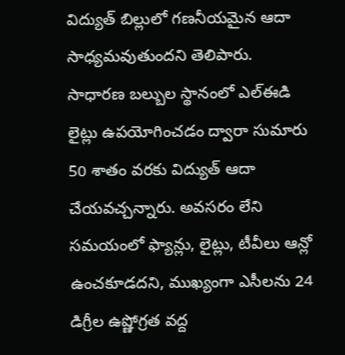విద్యుత్ బిల్లులో గణనీయమైన ఆదా సాధ్యమవుతుందని తెలిపారు. సాధారణ బల్బుల స్థానంలో ఎల్ఈడి లైట్లు ఉపయోగించడం ద్వారా సుమారు 50 శాతం వరకు విద్యుత్ ఆదా చేయవచ్చన్నారు. అవసరం లేని సమయంలో ఫ్యాన్లు, లైట్లు, టీవీలు ఆన్లో ఉంచకూడదని, ముఖ్యంగా ఎసీలను 24 డిగ్రీల ఉష్ణోగ్రత వద్ద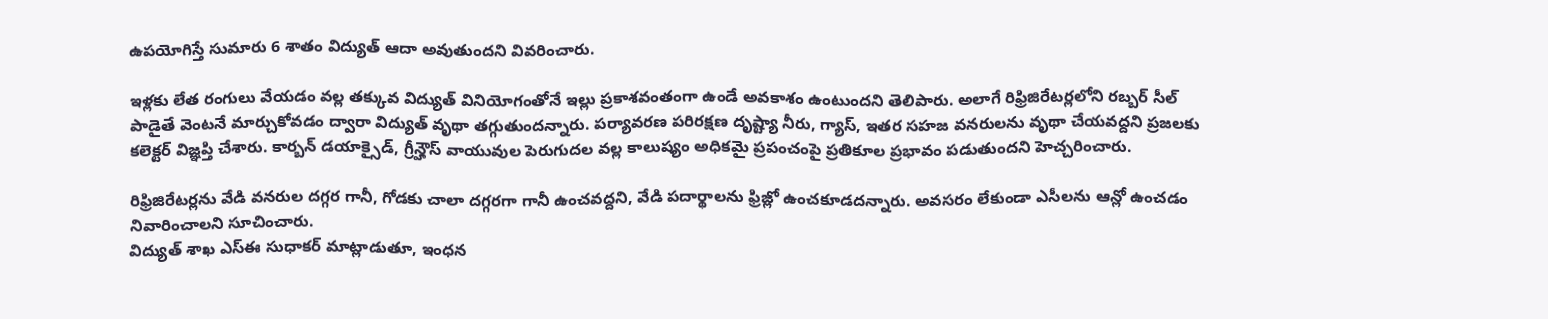ఉపయోగిస్తే సుమారు 6 శాతం విద్యుత్ ఆదా అవుతుందని వివరించారు.

ఇళ్లకు లేత రంగులు వేయడం వల్ల తక్కువ విద్యుత్ వినియోగంతోనే ఇల్లు ప్రకాశవంతంగా ఉండే అవకాశం ఉంటుందని తెలిపారు. అలాగే రిఫ్రిజిరేటర్లలోని రబ్బర్ సీల్ పాడైతే వెంటనే మార్చుకోవడం ద్వారా విద్యుత్ వృథా తగ్గుతుందన్నారు. పర్యావరణ పరిరక్షణ దృష్ట్యా నీరు, గ్యాస్, ఇతర సహజ వనరులను వృథా చేయవద్దని ప్రజలకు కలెక్టర్ విజ్ఞప్తి చేశారు. కార్బన్ డయాక్సైడ్, గ్రీన్హౌస్ వాయువుల పెరుగుదల వల్ల కాలుష్యం అధికమై ప్రపంచంపై ప్రతికూల ప్రభావం పడుతుందని హెచ్చరించారు.

రిఫ్రిజిరేటర్లను వేడి వనరుల దగ్గర గానీ, గోడకు చాలా దగ్గరగా గానీ ఉంచవద్దని, వేడి పదార్థాలను ఫ్రిజ్లో ఉంచకూడదన్నారు. అవసరం లేకుండా ఎసీలను ఆన్లో ఉంచడం నివారించాలని సూచించారు.
విద్యుత్ శాఖ ఎస్ఈ సుధాకర్ మాట్లాడుతూ, ఇంధన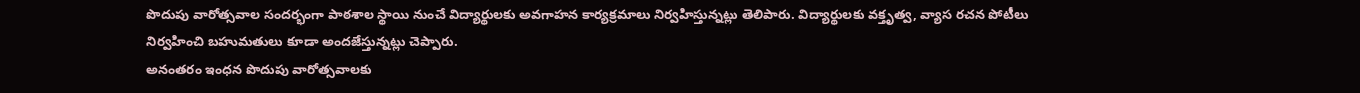పొదుపు వారోత్సవాల సందర్భంగా పాఠశాల స్థాయి నుంచే విద్యార్థులకు అవగాహన కార్యక్రమాలు నిర్వహిస్తున్నట్లు తెలిపారు. విద్యార్థులకు వక్తృత్వ, వ్యాస రచన పోటీలు నిర్వహించి బహుమతులు కూడా అందజేస్తున్నట్లు చెప్పారు.
అనంతరం ఇంధన పొదుపు వారోత్సవాలకు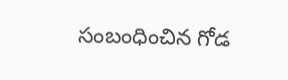సంబంధించిన గోడ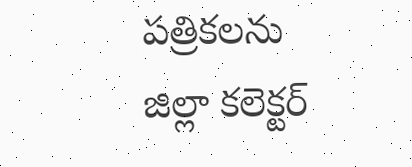పత్రికలను జిల్లా కలెక్టర్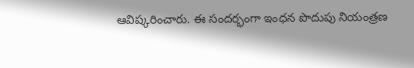ఆవిష్కరించారు. ఈ సందర్భంగా ఇంధన పొదుపు నియంత్రణ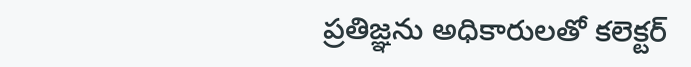ప్రతిజ్ఞను అధికారులతో కలెక్టర్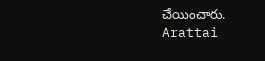చేయించారు.
Arattai